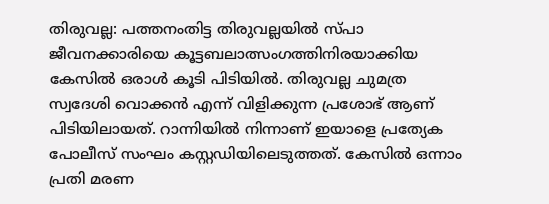തിരുവല്ല: പത്തനംതിട്ട തിരുവല്ലയിൽ സ്പാ ജീവനക്കാരിയെ കൂട്ടബലാത്സംഗത്തിനിരയാക്കിയ കേസിൽ ഒരാൾ കൂടി പിടിയിൽ. തിരുവല്ല ചുമത്ര സ്വദേശി വൊക്കൻ എന്ന് വിളിക്കുന്ന പ്രശോഭ് ആണ് പിടിയിലായത്. റാന്നിയിൽ നിന്നാണ് ഇയാളെ പ്രത്യേക പോലീസ് സംഘം കസ്റ്റഡിയിലെടുത്തത്. കേസിൽ ഒന്നാം പ്രതി മരണ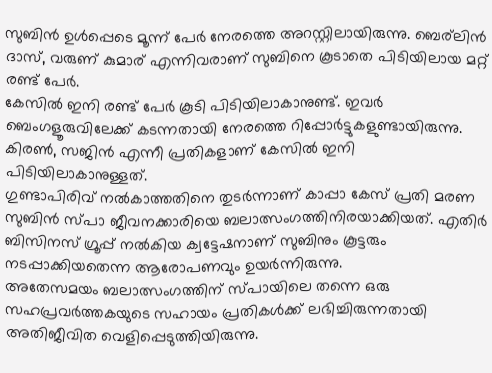സുബിൻ ഉൾപ്പെടെ മൂന്ന് പേർ നേരത്തെ അറസ്റ്റിലായിരുന്നു. ബെര്ലിൻ ദാസ്, വരുണ് കുമാര് എന്നിവരാണ് സുബിനെ കൂടാതെ പിടിയിലായ മറ്റ് രണ്ട് പേർ.
കേസിൽ ഇനി രണ്ട് പേർ കൂടി പിടിയിലാകാനുണ്ട്. ഇവർ ബെംഗളൂരുവിലേക്ക് കടന്നതായി നേരത്തെ റിപ്പോർട്ടുകളുണ്ടായിരുന്നു. കിരൺ, സജിൻ എന്നീ പ്രതികളാണ് കേസിൽ ഇനി പിടിയിലാകാനുള്ളത്.
ഗുണ്ടാപിരിവ് നൽകാത്തതിനെ തുടർന്നാണ് കാപ്പാ കേസ് പ്രതി മരണ സുബിൻ സ്പാ ജീവനക്കാരിയെ ബലാത്സംഗത്തിനിരയാക്കിയത്. എതിർ ബിസിനസ് ഗ്രൂപ്പ് നൽകിയ ക്വട്ടേഷനാണ് സുബിനും കൂട്ടരും നടപ്പാക്കിയതെന്ന ആരോപണവും ഉയർന്നിരുന്നു.
അതേസമയം ബലാത്സംഗത്തിന് സ്പായിലെ തന്നെ ഒരു സഹപ്രവർത്തകയുടെ സഹായം പ്രതികൾക്ക് ലഭിച്ചിരുന്നതായി അതിജീവിത വെളിപ്പെടുത്തിയിരുന്നു.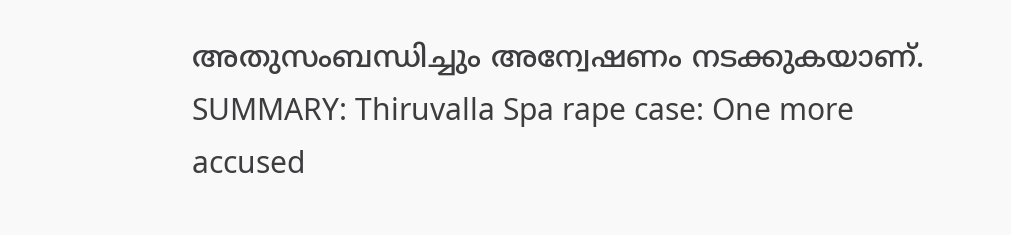അതുസംബന്ധിച്ചും അന്വേഷണം നടക്കുകയാണ്.
SUMMARY: Thiruvalla Spa rape case: One more accused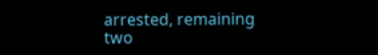arrested, remaining two